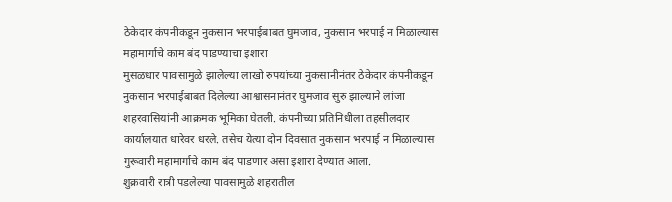ठेकेदार कंपनीकडून नुकसान भरपाईबाबत घुमजाव, नुकसान भरपाई न मिळाल्यास महामार्गाचे काम बंद पाडण्याचा इशारा
मुसळधार पावसामुळे झालेल्या लाखो रुपयांच्या नुकसानीनंतर ठेकेदार कंपनीकडून नुकसान भरपाईबाबत दिलेल्या आश्वासनानंतर घुमजाव सुरु झाल्याने लांजा शहरवासियांनी आक्रमक भूमिका घेतली. कंपनीच्या प्रतिनिधीला तहसीलदार कार्यालयात धारेवर धरले. तसेच येत्या दोन दिवसात नुकसान भरपाई न मिळाल्यास गुरूवारी महामार्गाचे काम बंद पाडणार असा इशारा देण्यात आला.
शुक्रवारी रात्री पडलेल्या पावसामुळे शहरातील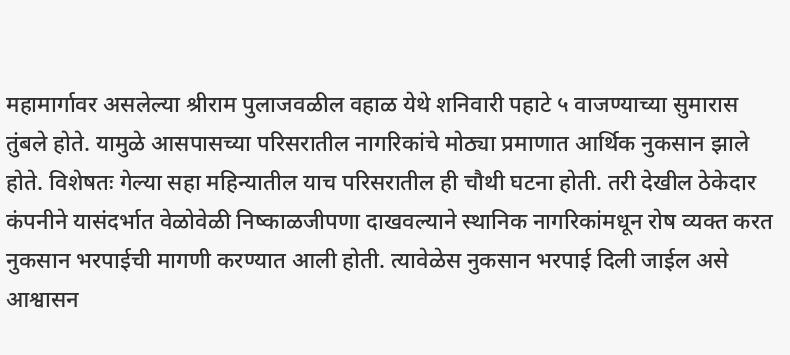महामार्गावर असलेल्या श्रीराम पुलाजवळील वहाळ येथे शनिवारी पहाटे ५ वाजण्याच्या सुमारास तुंबले होते. यामुळे आसपासच्या परिसरातील नागरिकांचे मोठ्या प्रमाणात आर्थिक नुकसान झाले होते. विशेषतः गेल्या सहा महिन्यातील याच परिसरातील ही चौथी घटना होती. तरी देखील ठेकेदार कंपनीने यासंदर्भात वेळोवेळी निष्काळजीपणा दाखवल्याने स्थानिक नागरिकांमधून रोष व्यक्त करत नुकसान भरपाईची मागणी करण्यात आली होती. त्यावेळेस नुकसान भरपाई दिली जाईल असे आश्वासन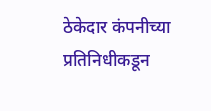ठेकेदार कंपनीच्या प्रतिनिधीकडून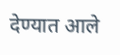देण्यात आले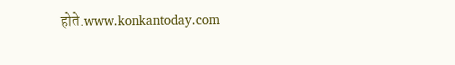होते.www.konkantoday.com